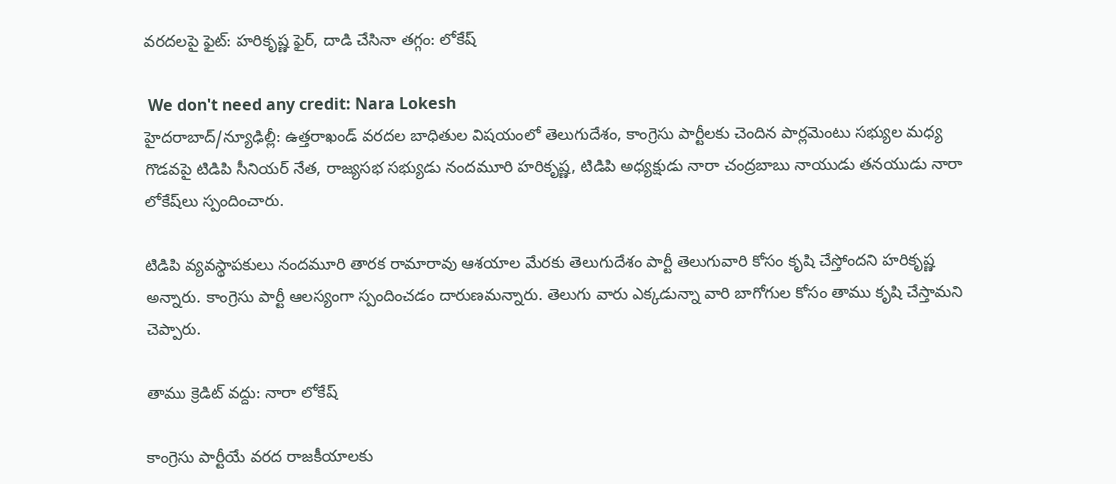వరదలపై ఫైట్: హరికృష్ణ ఫైర్, దాడి చేసినా తగ్గం: లోకేష్

 We don't need any credit: Nara Lokesh
హైదరాబాద్/న్యూఢిల్లీ: ఉత్తరాఖండ్ వరదల బాధితుల విషయంలో తెలుగుదేశం, కాంగ్రెసు పార్టీలకు చెందిన పార్లమెంటు సభ్యుల మధ్య గొడవపై టిడిపి సీనియర్ నేత, రాజ్యసభ సభ్యుడు నందమూరి హరికృష్ణ, టిడిపి అధ్యక్షుడు నారా చంద్రబాబు నాయుడు తనయుడు నారా లోకేష్‌లు స్పందించారు.

టిడిపి వ్యవస్థాపకులు నందమూరి తారక రామారావు ఆశయాల మేరకు తెలుగుదేశం పార్టీ తెలుగువారి కోసం కృషి చేస్తోందని హరికృష్ణ అన్నారు. కాంగ్రెసు పార్టీ ఆలస్యంగా స్పందించడం దారుణమన్నారు. తెలుగు వారు ఎక్కడున్నా వారి బాగోగుల కోసం తాము కృషి చేస్తామని చెప్పారు.

తాము క్రెడిట్ వద్దు: నారా లోకేష్

కాంగ్రెసు పార్టీయే వరద రాజకీయాలకు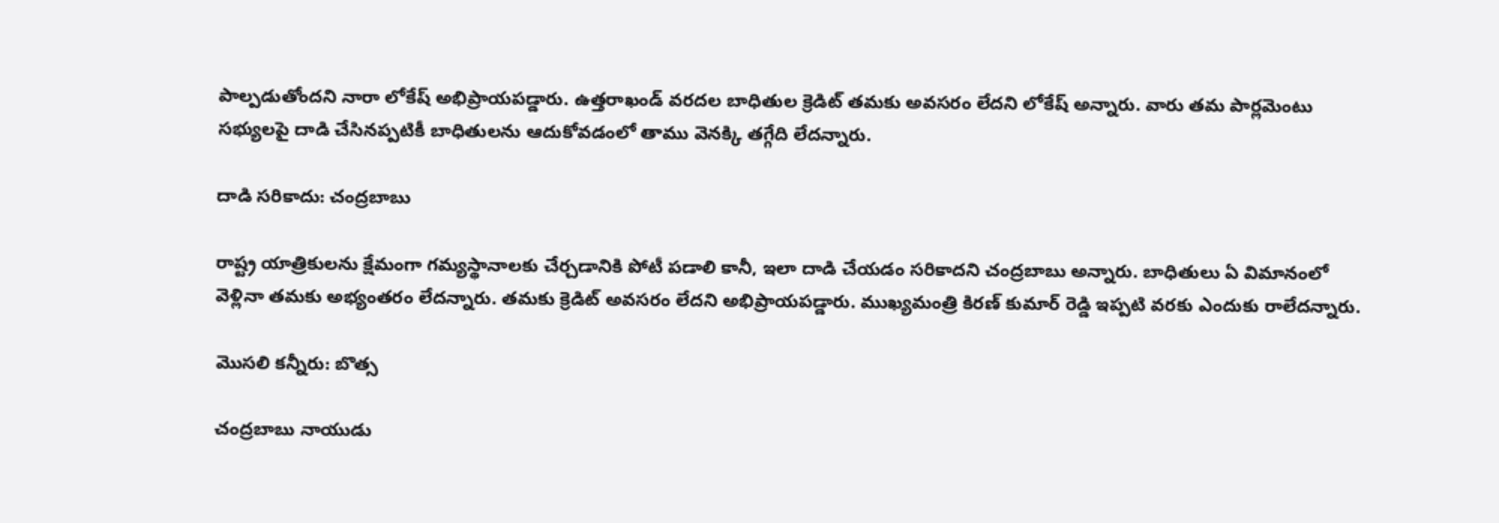పాల్పడుతోందని నారా లోకేష్ అభిప్రాయపడ్డారు. ఉత్తరాఖండ్ వరదల బాధితుల క్రెడిట్ తమకు అవసరం లేదని లోకేష్ అన్నారు. వారు తమ పార్లమెంటు సభ్యులపై దాడి చేసినప్పటికీ బాధితులను ఆదుకోవడంలో తాము వెనక్కి తగ్గేది లేదన్నారు.

దాడి సరికాదు: చంద్రబాబు

రాష్ట్ర యాత్రికులను క్షేమంగా గమ్యస్థానాలకు చేర్చడానికి పోటీ పడాలి కానీ, ఇలా దాడి చేయడం సరికాదని చంద్రబాబు అన్నారు. బాధితులు ఏ విమానంలో వెళ్లినా తమకు అభ్యంతరం లేదన్నారు. తమకు క్రెడిట్ అవసరం లేదని అభిప్రాయపడ్డారు. ముఖ్యమంత్రి కిరణ్ కుమార్ రెడ్డి ఇప్పటి వరకు ఎందుకు రాలేదన్నారు.

మొసలి కన్నీరు: బొత్స

చంద్రబాబు నాయుడు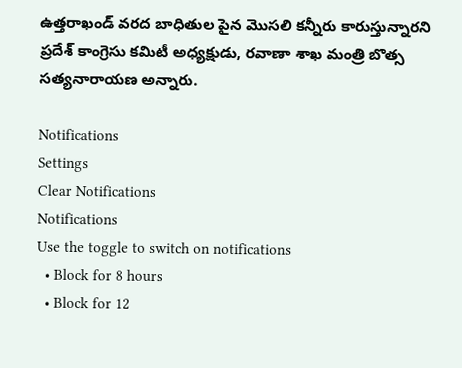ఉత్తరాఖండ్ వరద బాధితుల పైన మొసలి కన్నీరు కారుస్తున్నారని ప్రదేశ్ కాంగ్రెసు కమిటీ అధ్యక్షుడు, రవాణా శాఖ మంత్రి బొత్స సత్యనారాయణ అన్నారు.

Notifications
Settings
Clear Notifications
Notifications
Use the toggle to switch on notifications
  • Block for 8 hours
  • Block for 12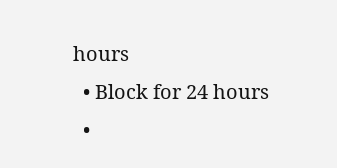hours
  • Block for 24 hours
  •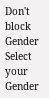Don't block
Gender
Select your Gender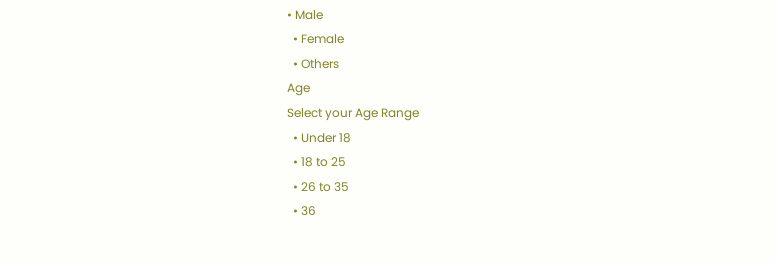• Male
  • Female
  • Others
Age
Select your Age Range
  • Under 18
  • 18 to 25
  • 26 to 35
  • 36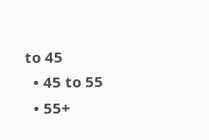to 45
  • 45 to 55
  • 55+